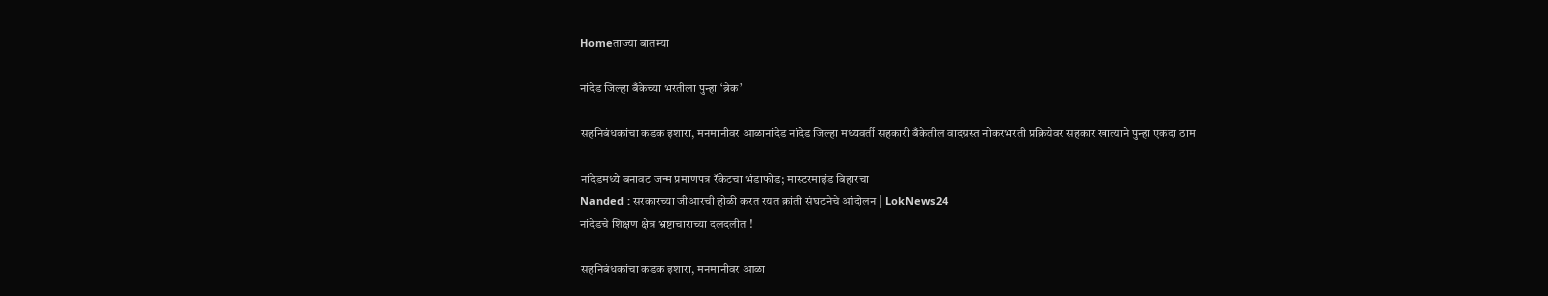Homeताज्या बातम्या

नांदेड जिल्हा बँकेच्या भरतीला पुन्हा ‘ब्रेक’

सहनिबंधकांचा कडक इशारा, मनमानीवर आळानांदेड नांदेड जिल्हा मध्यवर्ती सहकारी बँकेतील वादग्रस्त नोकरभरती प्रक्रियेवर सहकार खात्याने पुन्हा एकदा ठाम

नांदेडमध्ये बनावट जन्म प्रमाणपत्र रॅकेटचा भंडाफोड; मास्टरमाइंड बिहारचा
Nanded : सरकारच्या जीआरची होळी करत रयत क्रांती संघटनेचे आंदोलन | LokNews24
नांदेडचे शिक्षण क्षेत्र भ्रष्टाचाराच्या दलदलीत !

सहनिबंधकांचा कडक इशारा, मनमानीवर आळा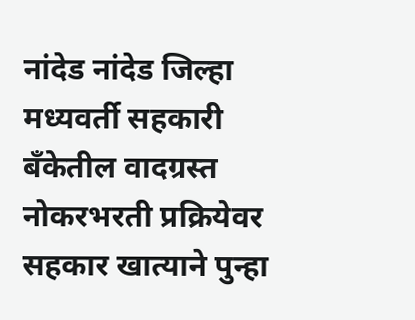नांदेड नांदेड जिल्हा मध्यवर्ती सहकारी बँकेतील वादग्रस्त नोकरभरती प्रक्रियेवर सहकार खात्याने पुन्हा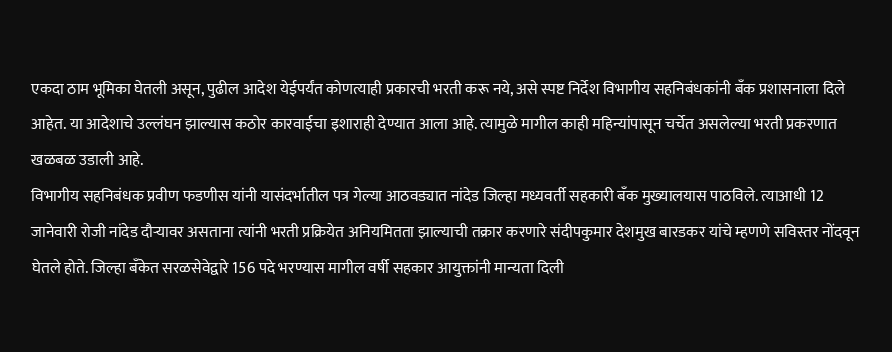एकदा ठाम भूमिका घेतली असून, पुढील आदेश येईपर्यंत कोणत्याही प्रकारची भरती करू नये, असे स्पष्ट निर्देश विभागीय सहनिबंधकांनी बँक प्रशासनाला दिले आहेत. या आदेशाचे उल्लंघन झाल्यास कठोर कारवाईचा इशाराही देण्यात आला आहे. त्यामुळे मागील काही महिन्यांपासून चर्चेत असलेल्या भरती प्रकरणात खळबळ उडाली आहे.
विभागीय सहनिबंधक प्रवीण फडणीस यांनी यासंदर्भातील पत्र गेल्या आठवड्यात नांदेड जिल्हा मध्यवर्ती सहकारी बँक मुख्यालयास पाठविले. त्याआधी 12 जानेवारी रोजी नांदेड दौर्‍यावर असताना त्यांनी भरती प्रक्रियेत अनियमितता झाल्याची तक्रार करणारे संदीपकुमार देशमुख बारडकर यांचे म्हणणे सविस्तर नोंदवून घेतले होते. जिल्हा बँकेत सरळसेवेद्वारे 156 पदे भरण्यास मागील वर्षी सहकार आयुक्तांनी मान्यता दिली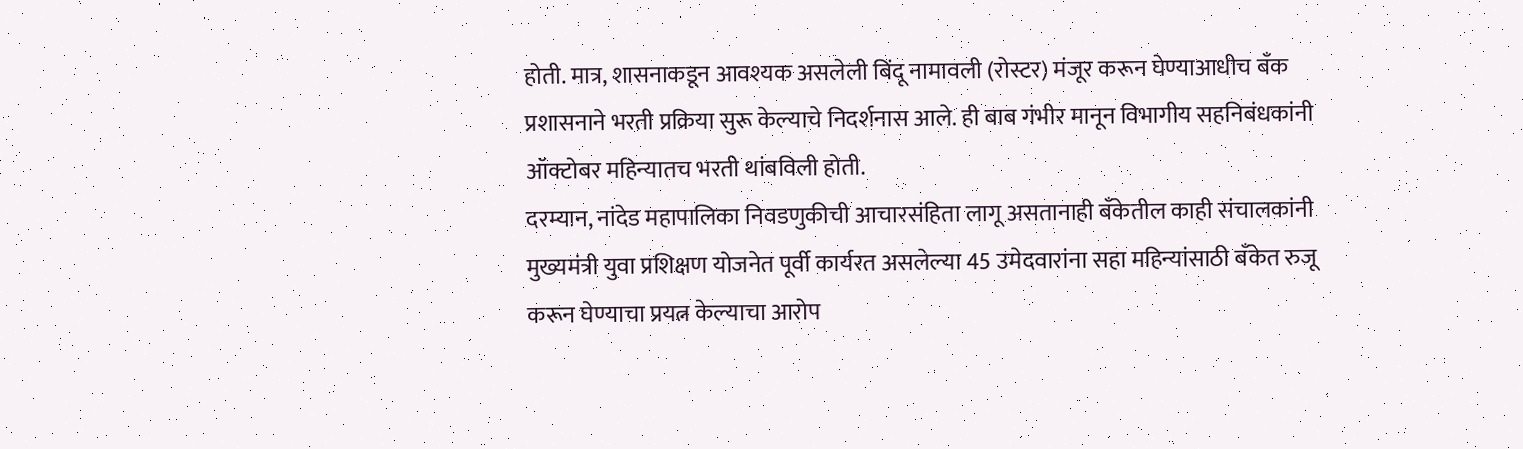होती. मात्र, शासनाकडून आवश्यक असलेली बिंदू नामावली (रोस्टर) मंजूर करून घेण्याआधीच बँक प्रशासनाने भरती प्रक्रिया सुरू केल्याचे निदर्शनास आले. ही बाब गंभीर मानून विभागीय सहनिबंधकांनी ऑक्टोबर महिन्यातच भरती थांबविली होती.
दरम्यान, नांदेड महापालिका निवडणुकीची आचारसंहिता लागू असतानाही बँकेतील काही संचालकांनी मुख्यमंत्री युवा प्रशिक्षण योजनेत पूर्वी कार्यरत असलेल्या 45 उमेदवारांना सहा महिन्यांसाठी बँकेत रुजू करून घेण्याचा प्रयत्न केल्याचा आरोप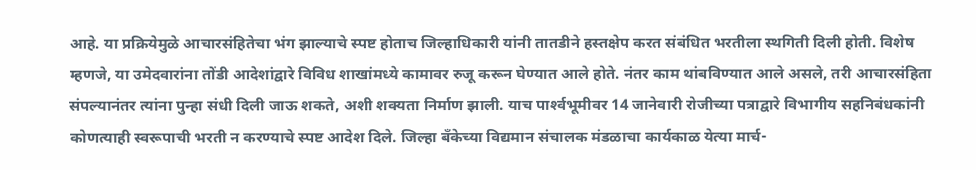आहे. या प्रक्रियेमुळे आचारसंहितेचा भंग झाल्याचे स्पष्ट होताच जिल्हाधिकारी यांनी तातडीने हस्तक्षेप करत संबंधित भरतीला स्थगिती दिली होती. विशेष म्हणजे, या उमेदवारांना तोंडी आदेशांद्वारे विविध शाखांमध्ये कामावर रुजू करून घेण्यात आले होते. नंतर काम थांबविण्यात आले असले, तरी आचारसंहिता संपल्यानंतर त्यांना पुन्हा संधी दिली जाऊ शकते, अशी शक्यता निर्माण झाली. याच पार्श्‍वभूमीवर 14 जानेवारी रोजीच्या पत्राद्वारे विभागीय सहनिबंधकांनी कोणत्याही स्वरूपाची भरती न करण्याचे स्पष्ट आदेश दिले. जिल्हा बँकेच्या विद्यमान संचालक मंडळाचा कार्यकाळ येत्या मार्च-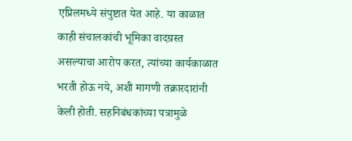एप्रिलमध्ये संपुष्टात येत आहे. या काळात काही संचालकांची भूमिका वादग्रस्त असल्याचा आरोप करत, त्यांच्या कार्यकाळात भरती होऊ नये, अशी मागणी तक्रारदारांनी केली होती. सहनिबंधकांच्या पत्रामुळे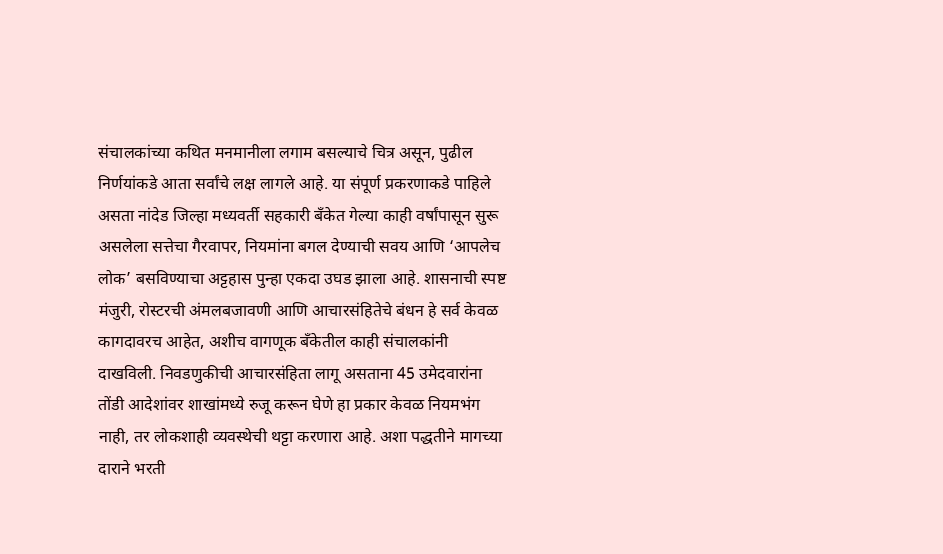संचालकांच्या कथित मनमानीला लगाम बसल्याचे चित्र असून, पुढील निर्णयांकडे आता सर्वांचे लक्ष लागले आहे. या संपूर्ण प्रकरणाकडे पाहिले असता नांदेड जिल्हा मध्यवर्ती सहकारी बँकेत गेल्या काही वर्षांपासून सुरू असलेला सत्तेचा गैरवापर, नियमांना बगल देण्याची सवय आणि ‘आपलेच लोक’ बसविण्याचा अट्टहास पुन्हा एकदा उघड झाला आहे. शासनाची स्पष्ट मंजुरी, रोस्टरची अंमलबजावणी आणि आचारसंहितेचे बंधन हे सर्व केवळ कागदावरच आहेत, अशीच वागणूक बँकेतील काही संचालकांनी दाखविली. निवडणुकीची आचारसंहिता लागू असताना 45 उमेदवारांना तोंडी आदेशांवर शाखांमध्ये रुजू करून घेणे हा प्रकार केवळ नियमभंग नाही, तर लोकशाही व्यवस्थेची थट्टा करणारा आहे. अशा पद्धतीने मागच्या दाराने भरती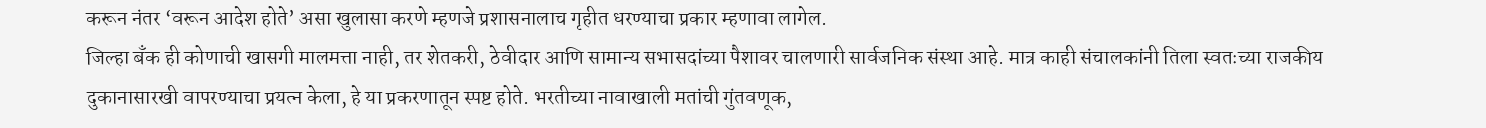करून नंतर ‘वरून आदेश होते’ असा खुलासा करणे म्हणजे प्रशासनालाच गृहीत धरण्याचा प्रकार म्हणावा लागेल.
जिल्हा बँक ही कोणाची खासगी मालमत्ता नाही, तर शेतकरी, ठेवीदार आणि सामान्य सभासदांच्या पैशावर चालणारी सार्वजनिक संस्था आहे. मात्र काही संचालकांनी तिला स्वतःच्या राजकीय दुकानासारखी वापरण्याचा प्रयत्न केला, हे या प्रकरणातून स्पष्ट होते. भरतीच्या नावाखाली मतांची गुंतवणूक,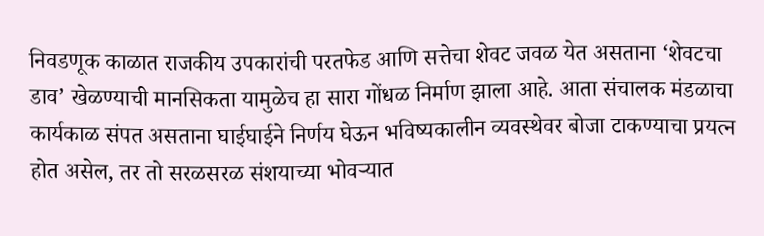निवडणूक काळात राजकीय उपकारांची परतफेड आणि सत्तेचा शेवट जवळ येत असताना ‘शेवटचा डाव’ खेळण्याची मानसिकता यामुळेच हा सारा गोंधळ निर्माण झाला आहे. आता संचालक मंडळाचा कार्यकाळ संपत असताना घाईघाईने निर्णय घेऊन भविष्यकालीन व्यवस्थेवर बोजा टाकण्याचा प्रयत्न होत असेल, तर तो सरळसरळ संशयाच्या भोवर्‍यात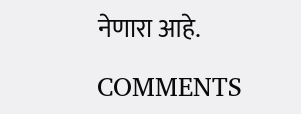नेणारा आहे.

COMMENTS